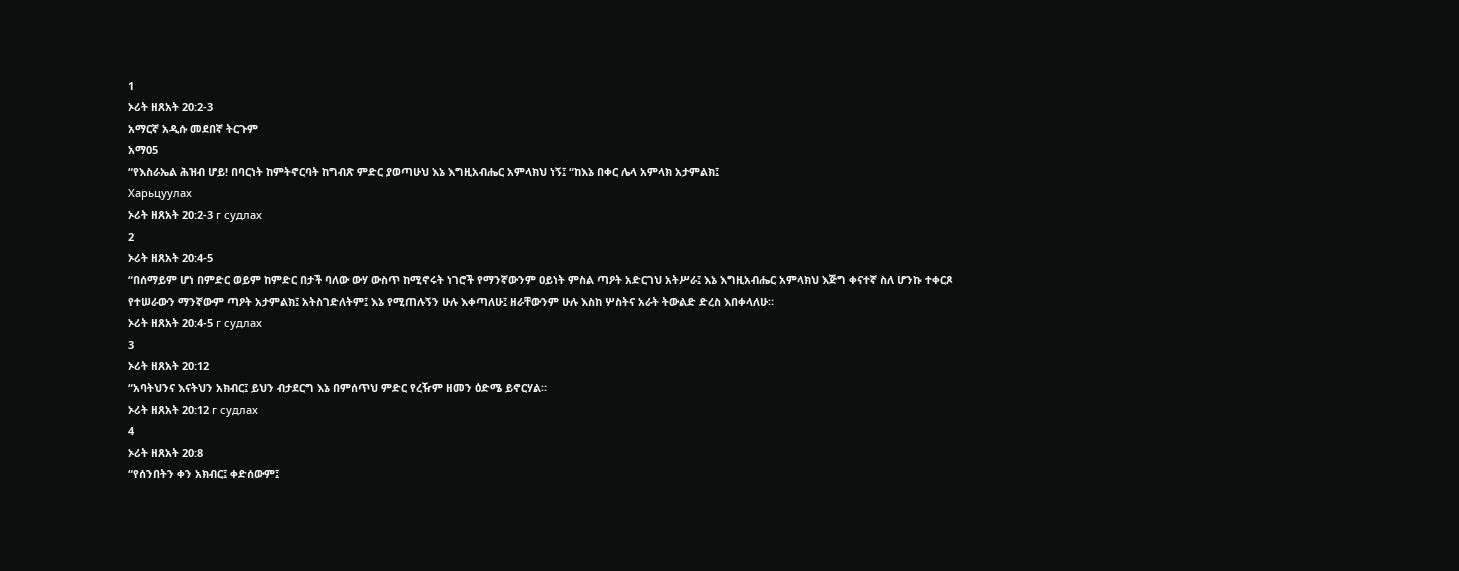1
ኦሪት ዘጸአት 20:2-3
አማርኛ አዲሱ መደበኛ ትርጉም
አማ05
“የእስራኤል ሕዝብ ሆይ! በባርነት ከምትኖርባት ከግብጽ ምድር ያወጣሁህ እኔ እግዚአብሔር አምላክህ ነኝ፤ “ከእኔ በቀር ሌላ አምላክ አታምልክ፤
Харьцуулах
ኦሪት ዘጸአት 20:2-3 г судлах
2
ኦሪት ዘጸአት 20:4-5
“በሰማይም ሆነ በምድር ወይም ከምድር በታች ባለው ውሃ ውስጥ ከሚኖሩት ነገሮች የማንኛውንም ዐይነት ምስል ጣዖት አድርገህ አትሥራ፤ እኔ እግዚአብሔር አምላክህ እጅግ ቀናተኛ ስለ ሆንኩ ተቀርጾ የተሠራውን ማንኛውም ጣዖት አታምልክ፤ አትስገድለትም፤ እኔ የሚጠሉኝን ሁሉ እቀጣለሁ፤ ዘራቸውንም ሁሉ እስከ ሦስትና አራት ትውልድ ድረስ እበቀላለሁ።
ኦሪት ዘጸአት 20:4-5 г судлах
3
ኦሪት ዘጸአት 20:12
“አባትህንና እናትህን አክብር፤ ይህን ብታደርግ እኔ በምሰጥህ ምድር የረዥም ዘመን ዕድሜ ይኖርሃል።
ኦሪት ዘጸአት 20:12 г судлах
4
ኦሪት ዘጸአት 20:8
“የሰንበትን ቀን አክብር፤ ቀድሰውም፤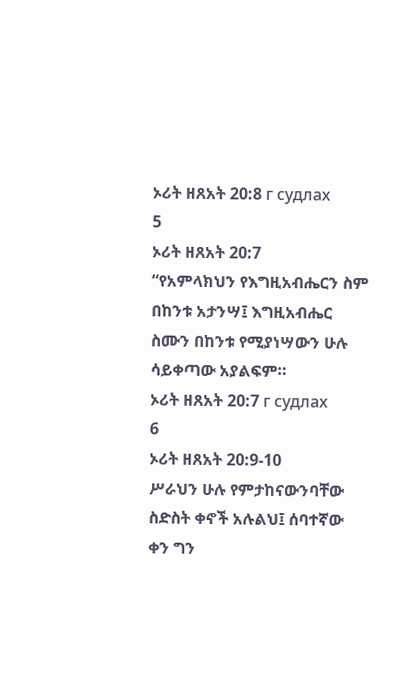ኦሪት ዘጸአት 20:8 г судлах
5
ኦሪት ዘጸአት 20:7
“የአምላክህን የእግዚአብሔርን ስም በከንቱ አታንሣ፤ እግዚአብሔር ስሙን በከንቱ የሚያነሣውን ሁሉ ሳይቀጣው አያልፍም።
ኦሪት ዘጸአት 20:7 г судлах
6
ኦሪት ዘጸአት 20:9-10
ሥራህን ሁሉ የምታከናውንባቸው ስድስት ቀኖች አሉልህ፤ ሰባተኛው ቀን ግን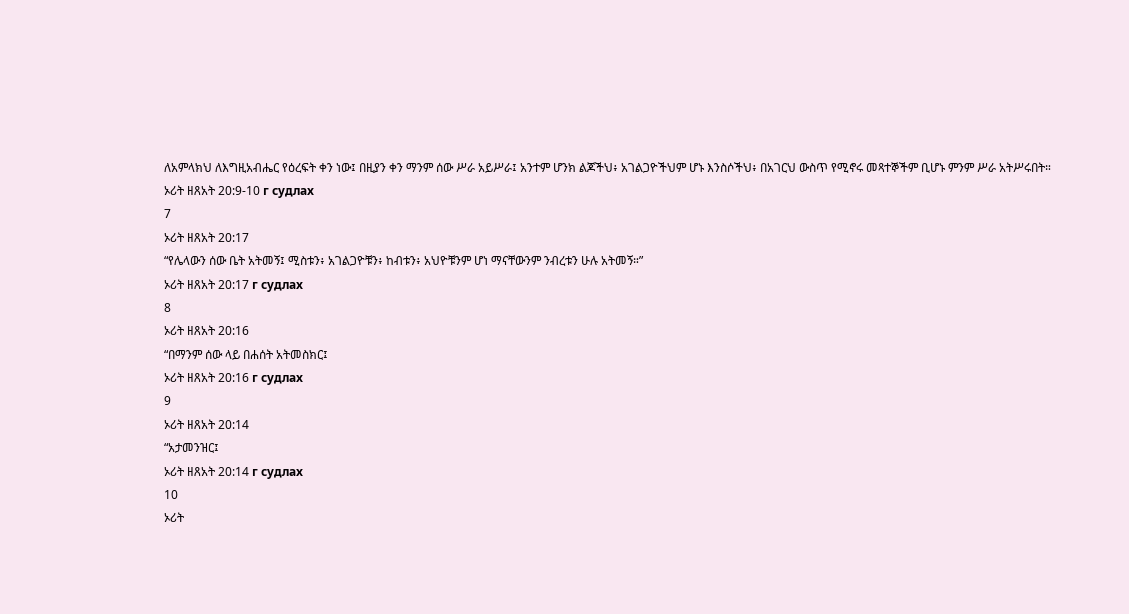ለአምላክህ ለእግዚአብሔር የዕረፍት ቀን ነው፤ በዚያን ቀን ማንም ሰው ሥራ አይሥራ፤ አንተም ሆንክ ልጆችህ፥ አገልጋዮችህም ሆኑ እንስሶችህ፥ በአገርህ ውስጥ የሚኖሩ መጻተኞችም ቢሆኑ ምንም ሥራ አትሥሩበት።
ኦሪት ዘጸአት 20:9-10 г судлах
7
ኦሪት ዘጸአት 20:17
“የሌላውን ሰው ቤት አትመኝ፤ ሚስቱን፥ አገልጋዮቹን፥ ከብቱን፥ አህዮቹንም ሆነ ማናቸውንም ንብረቱን ሁሉ አትመኝ።”
ኦሪት ዘጸአት 20:17 г судлах
8
ኦሪት ዘጸአት 20:16
“በማንም ሰው ላይ በሐሰት አትመስክር፤
ኦሪት ዘጸአት 20:16 г судлах
9
ኦሪት ዘጸአት 20:14
“አታመንዝር፤
ኦሪት ዘጸአት 20:14 г судлах
10
ኦሪት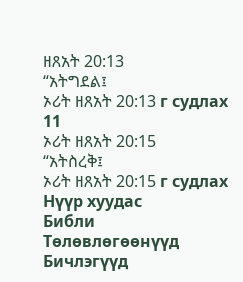ዘጸአት 20:13
“አትግደል፤
ኦሪት ዘጸአት 20:13 г судлах
11
ኦሪት ዘጸአት 20:15
“አትስረቅ፤
ኦሪት ዘጸአት 20:15 г судлах
Нүүр хуудас
Библи
Тѳлѳвлѳгѳѳнүүд
Бичлэгүүд